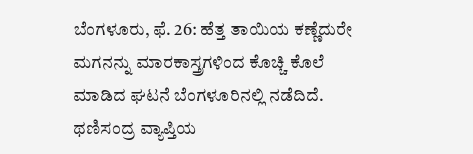ಬೆಂಗಳೂರು, ಫೆ. 26: ಹೆತ್ತ ತಾಯಿಯ ಕಣ್ಣೆದುರೇ ಮಗನನ್ನು ಮಾರಕಾಸ್ತ್ರಗಳಿಂದ ಕೊಚ್ಚಿ ಕೊಲೆ ಮಾಡಿದ ಘಟನೆ ಬೆಂಗಳೂರಿನಲ್ಲಿ ನಡೆದಿದೆ. ಥಣಿಸಂದ್ರ ವ್ಯಾಪ್ತಿಯ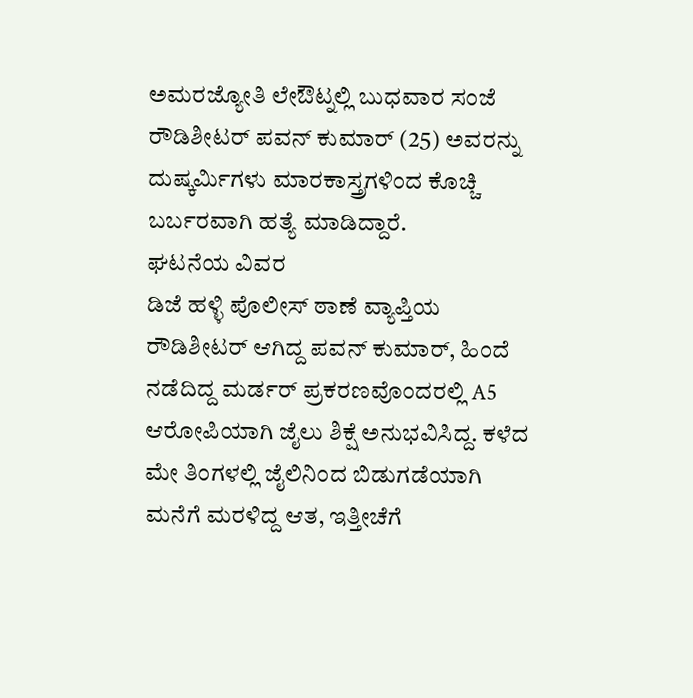ಅಮರಜ್ಯೋತಿ ಲೇಔಟ್ನಲ್ಲಿ ಬುಧವಾರ ಸಂಜೆ ರೌಡಿಶೀಟರ್ ಪವನ್ ಕುಮಾರ್ (25) ಅವರನ್ನು ದುಷ್ಕರ್ಮಿಗಳು ಮಾರಕಾಸ್ತ್ರಗಳಿಂದ ಕೊಚ್ಚಿ ಬರ್ಬರವಾಗಿ ಹತ್ಯೆ ಮಾಡಿದ್ದಾರೆ.
ಘಟನೆಯ ವಿವರ
ಡಿಜೆ ಹಳ್ಳಿ ಪೊಲೀಸ್ ಠಾಣೆ ವ್ಯಾಪ್ತಿಯ ರೌಡಿಶೀಟರ್ ಆಗಿದ್ದ ಪವನ್ ಕುಮಾರ್, ಹಿಂದೆ ನಡೆದಿದ್ದ ಮರ್ಡರ್ ಪ್ರಕರಣವೊಂದರಲ್ಲಿ A5 ಆರೋಪಿಯಾಗಿ ಜೈಲು ಶಿಕ್ಷೆ ಅನುಭವಿಸಿದ್ದ. ಕಳೆದ ಮೇ ತಿಂಗಳಲ್ಲಿ ಜೈಲಿನಿಂದ ಬಿಡುಗಡೆಯಾಗಿ ಮನೆಗೆ ಮರಳಿದ್ದ ಆತ, ಇತ್ತೀಚೆಗೆ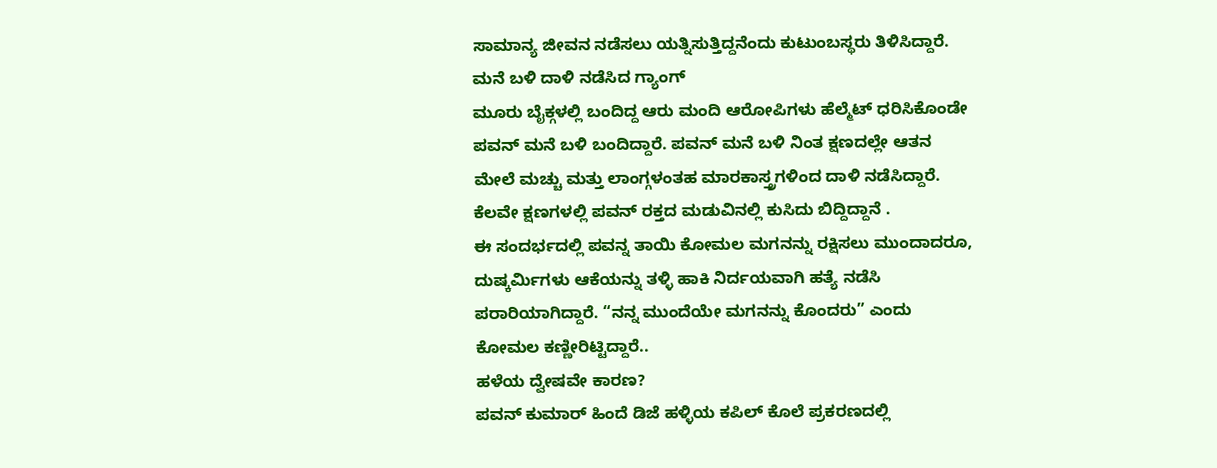ಸಾಮಾನ್ಯ ಜೀವನ ನಡೆಸಲು ಯತ್ನಿಸುತ್ತಿದ್ದನೆಂದು ಕುಟುಂಬಸ್ಥರು ತಿಳಿಸಿದ್ದಾರೆ.
ಮನೆ ಬಳಿ ದಾಳಿ ನಡೆಸಿದ ಗ್ಯಾಂಗ್
ಮೂರು ಬೈಕ್ಗಳಲ್ಲಿ ಬಂದಿದ್ದ ಆರು ಮಂದಿ ಆರೋಪಿಗಳು ಹೆಲ್ಮೆಟ್ ಧರಿಸಿಕೊಂಡೇ ಪವನ್ ಮನೆ ಬಳಿ ಬಂದಿದ್ದಾರೆ. ಪವನ್ ಮನೆ ಬಳಿ ನಿಂತ ಕ್ಷಣದಲ್ಲೇ ಆತನ ಮೇಲೆ ಮಚ್ಚು ಮತ್ತು ಲಾಂಗ್ಗಳಂತಹ ಮಾರಕಾಸ್ತ್ರಗಳಿಂದ ದಾಳಿ ನಡೆಸಿದ್ದಾರೆ. ಕೆಲವೇ ಕ್ಷಣಗಳಲ್ಲಿ ಪವನ್ ರಕ್ತದ ಮಡುವಿನಲ್ಲಿ ಕುಸಿದು ಬಿದ್ದಿದ್ದಾನೆ .
ಈ ಸಂದರ್ಭದಲ್ಲಿ ಪವನ್ನ ತಾಯಿ ಕೋಮಲ ಮಗನನ್ನು ರಕ್ಷಿಸಲು ಮುಂದಾದರೂ, ದುಷ್ಕರ್ಮಿಗಳು ಆಕೆಯನ್ನು ತಳ್ಳಿ ಹಾಕಿ ನಿರ್ದಯವಾಗಿ ಹತ್ಯೆ ನಡೆಸಿ ಪರಾರಿಯಾಗಿದ್ದಾರೆ. “ನನ್ನ ಮುಂದೆಯೇ ಮಗನನ್ನು ಕೊಂದರು” ಎಂದು ಕೋಮಲ ಕಣ್ಣೀರಿಟ್ಟಿದ್ದಾರೆ..
ಹಳೆಯ ದ್ವೇಷವೇ ಕಾರಣ?
ಪವನ್ ಕುಮಾರ್ ಹಿಂದೆ ಡಿಜೆ ಹಳ್ಳಿಯ ಕಪಿಲ್ ಕೊಲೆ ಪ್ರಕರಣದಲ್ಲಿ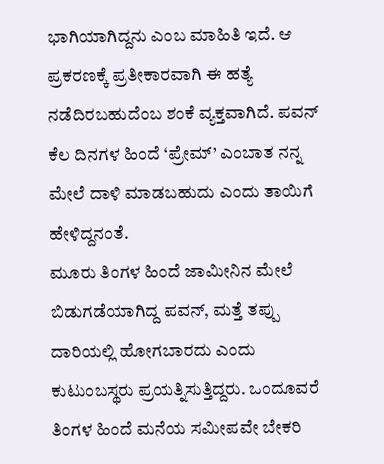ಭಾಗಿಯಾಗಿದ್ದನು ಎಂಬ ಮಾಹಿತಿ ಇದೆ. ಆ ಪ್ರಕರಣಕ್ಕೆ ಪ್ರತೀಕಾರವಾಗಿ ಈ ಹತ್ಯೆ ನಡೆದಿರಬಹುದೆಂಬ ಶಂಕೆ ವ್ಯಕ್ತವಾಗಿದೆ. ಪವನ್ ಕೆಲ ದಿನಗಳ ಹಿಂದೆ ‘ಪ್ರೇಮ್’ ಎಂಬಾತ ನನ್ನ ಮೇಲೆ ದಾಳಿ ಮಾಡಬಹುದು ಎಂದು ತಾಯಿಗೆ ಹೇಳಿದ್ದನಂತೆ.
ಮೂರು ತಿಂಗಳ ಹಿಂದೆ ಜಾಮೀನಿನ ಮೇಲೆ ಬಿಡುಗಡೆಯಾಗಿದ್ದ ಪವನ್, ಮತ್ತೆ ತಪ್ಪು ದಾರಿಯಲ್ಲಿ ಹೋಗಬಾರದು ಎಂದು ಕುಟುಂಬಸ್ಥರು ಪ್ರಯತ್ನಿಸುತ್ತಿದ್ದರು. ಒಂದೂವರೆ ತಿಂಗಳ ಹಿಂದೆ ಮನೆಯ ಸಮೀಪವೇ ಬೇಕರಿ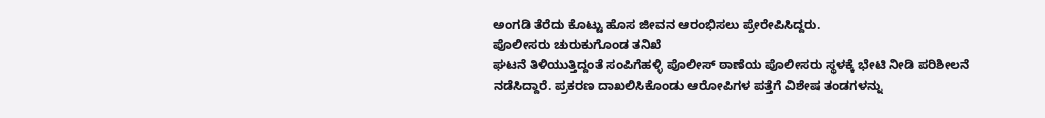ಅಂಗಡಿ ತೆರೆದು ಕೊಟ್ಟು ಹೊಸ ಜೀವನ ಆರಂಭಿಸಲು ಪ್ರೇರೇಪಿಸಿದ್ದರು.
ಪೊಲೀಸರು ಚುರುಕುಗೊಂಡ ತನಿಖೆ
ಘಟನೆ ತಿಳಿಯುತ್ತಿದ್ದಂತೆ ಸಂಪಿಗೆಹಳ್ಳಿ ಪೊಲೀಸ್ ಠಾಣೆಯ ಪೊಲೀಸರು ಸ್ಥಳಕ್ಕೆ ಭೇಟಿ ನೀಡಿ ಪರಿಶೀಲನೆ ನಡೆಸಿದ್ದಾರೆ. ಪ್ರಕರಣ ದಾಖಲಿಸಿಕೊಂಡು ಆರೋಪಿಗಳ ಪತ್ತೆಗೆ ವಿಶೇಷ ತಂಡಗಳನ್ನು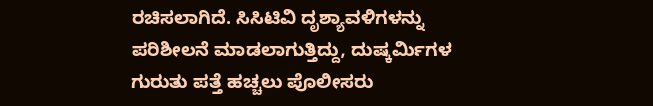ರಚಿಸಲಾಗಿದೆ. ಸಿಸಿಟಿವಿ ದೃಶ್ಯಾವಳಿಗಳನ್ನು ಪರಿಶೀಲನೆ ಮಾಡಲಾಗುತ್ತಿದ್ದು, ದುಷ್ಕರ್ಮಿಗಳ ಗುರುತು ಪತ್ತೆ ಹಚ್ಚಲು ಪೊಲೀಸರು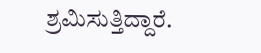ಶ್ರಮಿಸುತ್ತಿದ್ದಾರೆ.